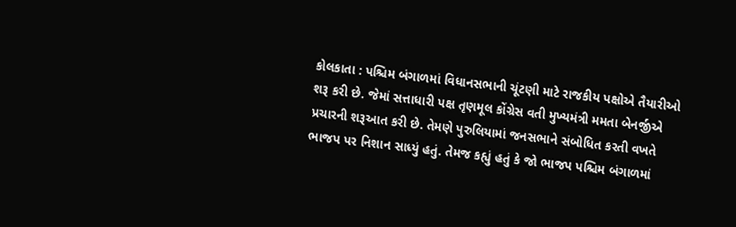કોલકાતા : પશ્ચિમ બંગાળમાં વિધાનસભાની ચૂંટણી માટે રાજકીય પક્ષોએ તૈયારીઓ શરૂ કરી છે. જેમાં સત્તાધારી પક્ષ તૃણમૂલ કોંગ્રેસ વતી મુખ્યમંત્રી મમતા બેનર્જીએ પ્રચારની શરૂઆત કરી છે. તેમણે પુરુલિયામાં જનસભાને સંબોધિત કરતી વખતે ભાજપ પર નિશાન સાધ્યું હતું. તેમજ કહ્યું હતું કે જો ભાજપ પશ્ચિમ બંગાળમાં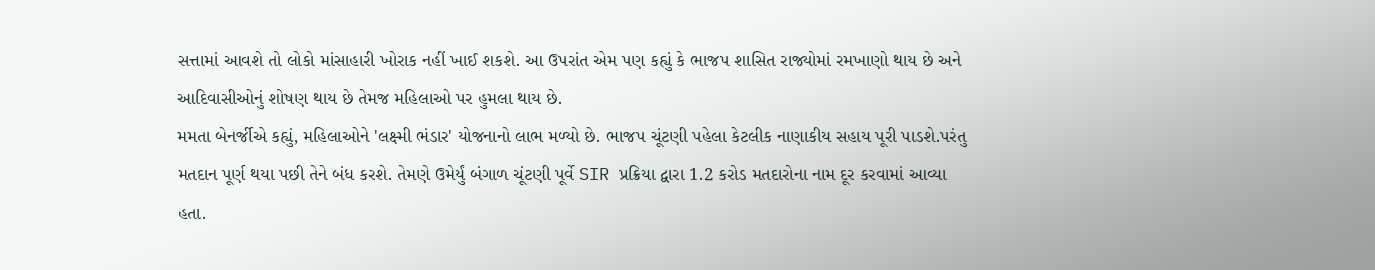સત્તામાં આવશે તો લોકો માંસાહારી ખોરાક નહીં ખાઈ શકશે. આ ઉપરાંત એમ પણ કહ્યું કે ભાજપ શાસિત રાજ્યોમાં રમખાણો થાય છે અને આદિવાસીઓનું શોષણ થાય છે તેમજ મહિલાઓ પર હુમલા થાય છે.
મમતા બેનર્જીએ કહ્યું, મહિલાઓને 'લક્ષ્મી ભંડાર' યોજનાનો લાભ મળ્યો છે. ભાજપ ચૂંટણી પહેલા કેટલીક નાણાકીય સહાય પૂરી પાડશે.પરંતુ મતદાન પૂર્ણ થયા પછી તેને બંધ કરશે. તેમણે ઉમેર્યું બંગાળ ચૂંટણી પૂર્વે SIR પ્રક્રિયા દ્વારા 1.2 કરોડ મતદારોના નામ દૂર કરવામાં આવ્યા હતા.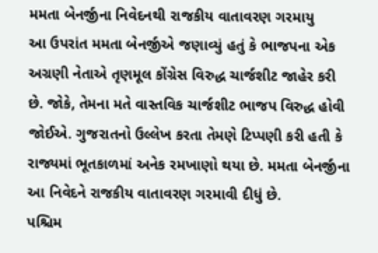મમતા બેનર્જીના નિવેદનથી રાજકીય વાતાવરણ ગરમાયુ
આ ઉપરાંત મમતા બેનર્જીએ જણાવ્યું હતું કે ભાજપના એક અગ્રણી નેતાએ તૃણમૂલ કોંગ્રેસ વિરુદ્ધ ચાર્જશીટ જાહેર કરી છે. જોકે, તેમના મતે વાસ્તવિક ચાર્જશીટ ભાજપ વિરુદ્ધ હોવી જોઈએ. ગુજરાતનો ઉલ્લેખ કરતા તેમણે ટિપ્પણી કરી હતી કે રાજ્યમાં ભૂતકાળમાં અનેક રમખાણો થયા છે. મમતા બેનર્જીના આ નિવેદને રાજકીય વાતાવરણ ગરમાવી દીધું છે.
પશ્ચિમ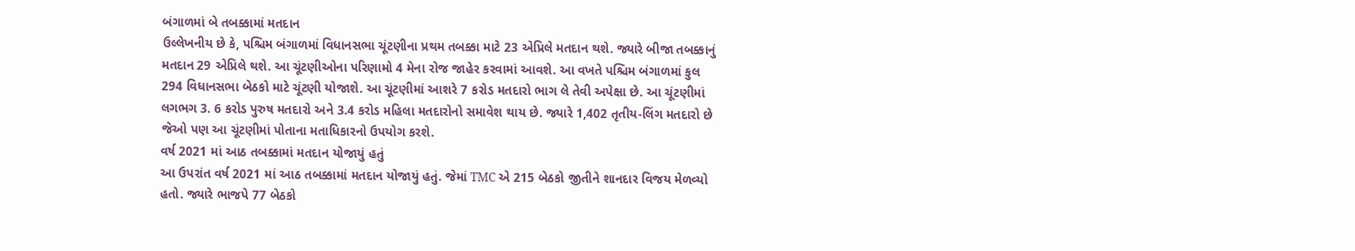બંગાળમાં બે તબક્કામાં મતદાન
ઉલ્લેખનીય છે કે, પશ્ચિમ બંગાળમાં વિધાનસભા ચૂંટણીના પ્રથમ તબક્કા માટે 23 એપ્રિલે મતદાન થશે. જ્યારે બીજા તબક્કાનું મતદાન 29 એપ્રિલે થશે. આ ચૂંટણીઓના પરિણામો 4 મેના રોજ જાહેર કરવામાં આવશે. આ વખતે પશ્ચિમ બંગાળમાં કુલ 294 વિધાનસભા બેઠકો માટે ચૂંટણી યોજાશે. આ ચૂંટણીમાં આશરે 7 કરોડ મતદારો ભાગ લે તેવી અપેક્ષા છે. આ ચૂંટણીમાં લગભગ 3. 6 કરોડ પુરુષ મતદારો અને 3.4 કરોડ મહિલા મતદારોનો સમાવેશ થાય છે. જ્યારે 1,402 તૃતીય-લિંગ મતદારો છે જેઓ પણ આ ચૂંટણીમાં પોતાના મતાધિકારનો ઉપયોગ કરશે.
વર્ષ 2021 માં આઠ તબક્કામાં મતદાન યોજાયું હતું
આ ઉપરાંત વર્ષ 2021 માં આઠ તબક્કામાં મતદાન યોજાયું હતું. જેમાં TMC એ 215 બેઠકો જીતીને શાનદાર વિજય મેળવ્યો હતો. જ્યારે ભાજપે 77 બેઠકો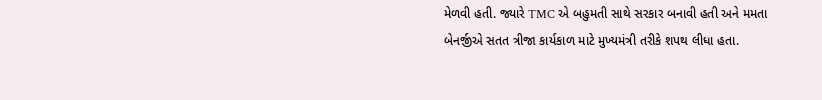મેળવી હતી. જ્યારે TMC એ બહુમતી સાથે સરકાર બનાવી હતી અને મમતા બેનર્જીએ સતત ત્રીજા કાર્યકાળ માટે મુખ્યમંત્રી તરીકે શપથ લીધા હતા.